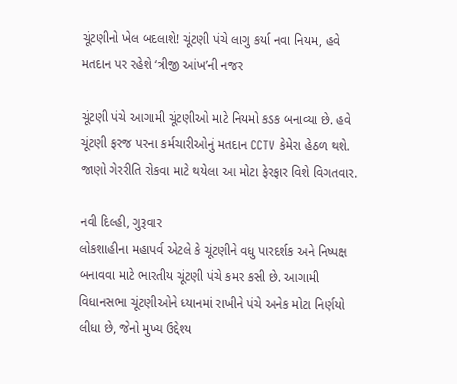ચૂંટણીનો ખેલ બદલાશે! ચૂંટણી પંચે લાગુ કર્યા નવા નિયમ, હવે મતદાન પર રહેશે ‘ત્રીજી આંખ’ની નજર

ચૂંટણી પંચે આગામી ચૂંટણીઓ માટે નિયમો કડક બનાવ્યા છે. હવે ચૂંટણી ફરજ પરના કર્મચારીઓનું મતદાન CCTV કેમેરા હેઠળ થશે. જાણો ગેરરીતિ રોકવા માટે થયેલા આ મોટા ફેરફાર વિશે વિગતવાર.

નવી દિલ્હી, ગુરૂવાર
લોકશાહીના મહાપર્વ એટલે કે ચૂંટણીને વધુ પારદર્શક અને નિષ્પક્ષ બનાવવા માટે ભારતીય ચૂંટણી પંચે કમર કસી છે. આગામી વિધાનસભા ચૂંટણીઓને ધ્યાનમાં રાખીને પંચે અનેક મોટા નિર્ણયો લીધા છે, જેનો મુખ્ય ઉદ્દેશ્ય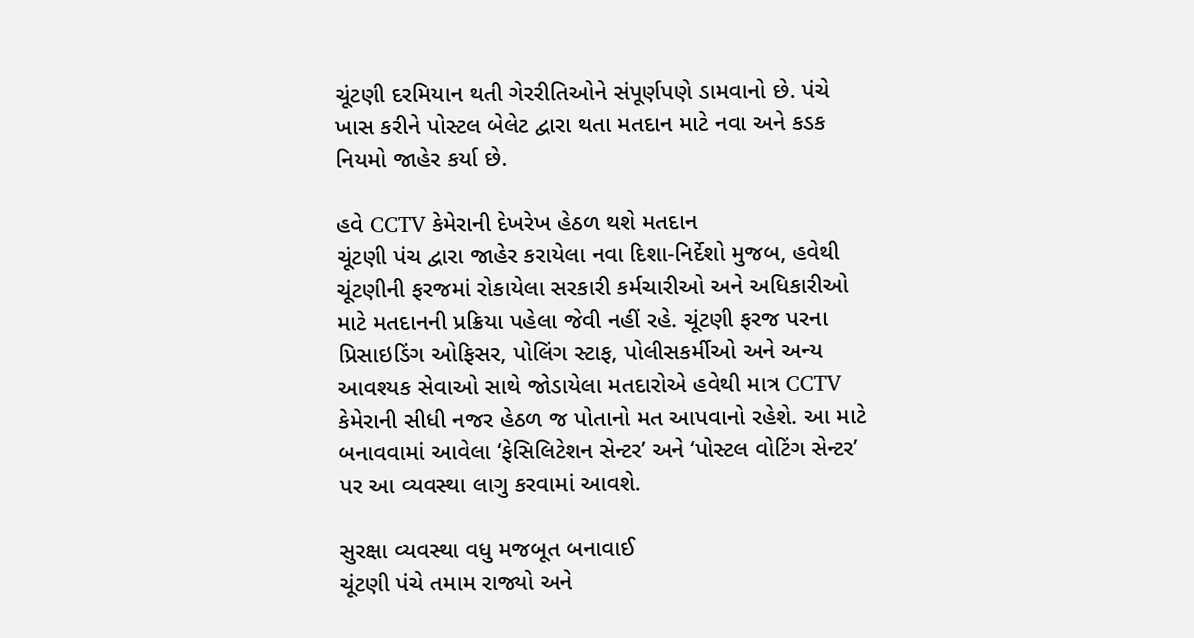ચૂંટણી દરમિયાન થતી ગેરરીતિઓને સંપૂર્ણપણે ડામવાનો છે. પંચે ખાસ કરીને પોસ્ટલ બેલેટ દ્વારા થતા મતદાન માટે નવા અને કડક નિયમો જાહેર કર્યા છે.

હવે CCTV કેમેરાની દેખરેખ હેઠળ થશે મતદાન
ચૂંટણી પંચ દ્વારા જાહેર કરાયેલા નવા દિશા-નિર્દેશો મુજબ, હવેથી ચૂંટણીની ફરજમાં રોકાયેલા સરકારી કર્મચારીઓ અને અધિકારીઓ માટે મતદાનની પ્રક્રિયા પહેલા જેવી નહીં રહે. ચૂંટણી ફરજ પરના પ્રિસાઇડિંગ ઓફિસર, પોલિંગ સ્ટાફ, પોલીસકર્મીઓ અને અન્ય આવશ્યક સેવાઓ સાથે જોડાયેલા મતદારોએ હવેથી માત્ર CCTV કેમેરાની સીધી નજર હેઠળ જ પોતાનો મત આપવાનો રહેશે. આ માટે બનાવવામાં આવેલા ‘ફેસિલિટેશન સેન્ટર’ અને ‘પોસ્ટલ વોટિંગ સેન્ટર’ પર આ વ્યવસ્થા લાગુ કરવામાં આવશે.

સુરક્ષા વ્યવસ્થા વધુ મજબૂત બનાવાઈ
ચૂંટણી પંચે તમામ રાજ્યો અને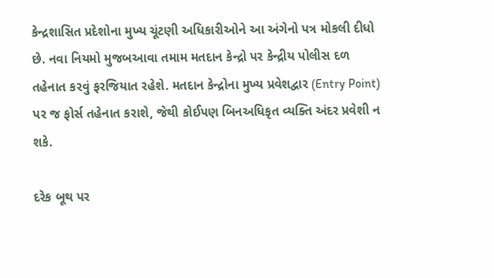કેન્દ્રશાસિત પ્રદેશોના મુખ્ય ચૂંટણી અધિકારીઓને આ અંગેનો પત્ર મોકલી દીધો છે. નવા નિયમો મુજબઆવા તમામ મતદાન કેન્દ્રો પર કેન્દ્રીય પોલીસ દળ તહેનાત કરવું ફરજિયાત રહેશે. મતદાન કેન્દ્રોના મુખ્ય પ્રવેશદ્વાર (Entry Point) પર જ ફોર્સ તહેનાત કરાશે, જેથી કોઈપણ બિનઅધિકૃત વ્યક્તિ અંદર પ્રવેશી ન શકે.

દરેક બૂથ પર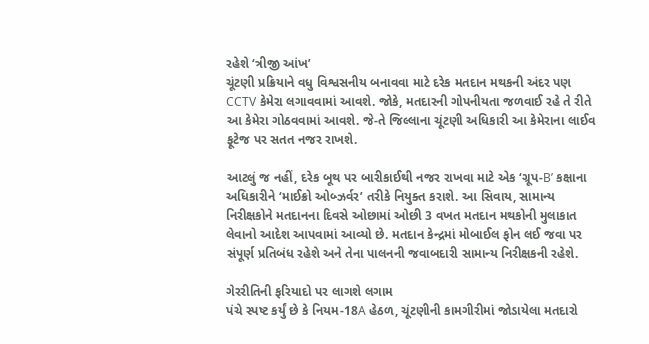રહેશે ‘ત્રીજી આંખ’
ચૂંટણી પ્રક્રિયાને વધુ વિશ્વસનીય બનાવવા માટે દરેક મતદાન મથકની અંદર પણ CCTV કેમેરા લગાવવામાં આવશે. જોકે, મતદારની ગોપનીયતા જળવાઈ રહે તે રીતે આ કેમેરા ગોઠવવામાં આવશે. જે-તે જિલ્લાના ચૂંટણી અધિકારી આ કેમેરાના લાઈવ ફૂટેજ પર સતત નજર રાખશે.

આટલું જ નહીં, દરેક બૂથ પર બારીકાઈથી નજર રાખવા માટે એક ‘ગ્રૂપ-B’ કક્ષાના અધિકારીને ‘માઈક્રો ઓબ્ઝર્વર’ તરીકે નિયુક્ત કરાશે. આ સિવાય, સામાન્ય નિરીક્ષકોને મતદાનના દિવસે ઓછામાં ઓછી 3 વખત મતદાન મથકોની મુલાકાત લેવાનો આદેશ આપવામાં આવ્યો છે. મતદાન કેન્દ્રમાં મોબાઈલ ફોન લઈ જવા પર સંપૂર્ણ પ્રતિબંધ રહેશે અને તેના પાલનની જવાબદારી સામાન્ય નિરીક્ષકની રહેશે.

ગેરરીતિની ફરિયાદો પર લાગશે લગામ
પંચે સ્પષ્ટ કર્યું છે કે નિયમ-18A હેઠળ, ચૂંટણીની કામગીરીમાં જોડાયેલા મતદારો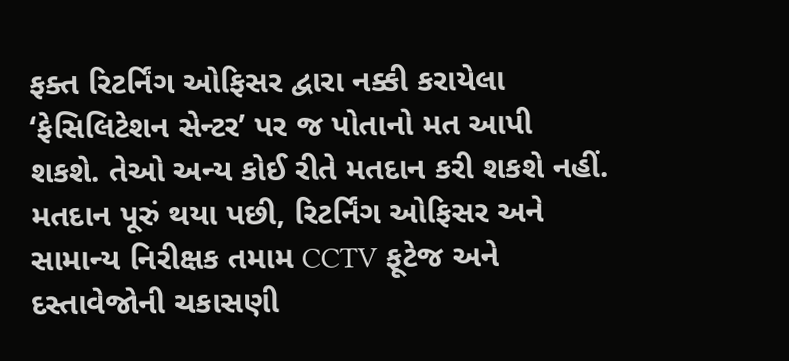ફક્ત રિટર્નિંગ ઓફિસર દ્વારા નક્કી કરાયેલા ‘ફેસિલિટેશન સેન્ટર’ પર જ પોતાનો મત આપી શકશે. તેઓ અન્ય કોઈ રીતે મતદાન કરી શકશે નહીં. મતદાન પૂરું થયા પછી, રિટર્નિંગ ઓફિસર અને સામાન્ય નિરીક્ષક તમામ CCTV ફૂટેજ અને દસ્તાવેજોની ચકાસણી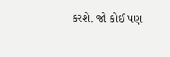કરશે. જો કોઈ પણ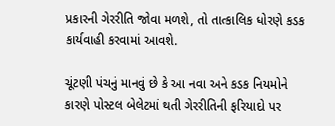પ્રકારની ગેરરીતિ જોવા મળશે, તો તાત્કાલિક ધોરણે કડક કાર્યવાહી કરવામાં આવશે.

ચૂંટણી પંચનું માનવું છે કે આ નવા અને કડક નિયમોને કારણે પોસ્ટલ બેલેટમાં થતી ગેરરીતિની ફરિયાદો પર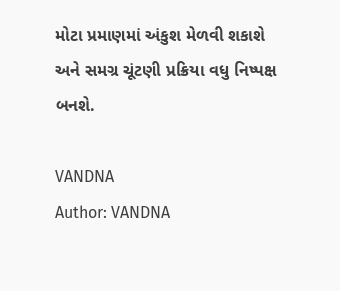મોટા પ્રમાણમાં અંકુશ મેળવી શકાશે અને સમગ્ર ચૂંટણી પ્રક્રિયા વધુ નિષ્પક્ષ બનશે.

VANDNA
Author: VANDNA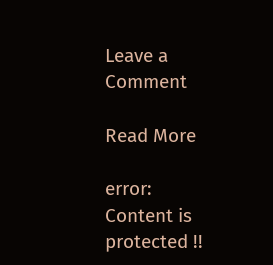Leave a Comment

Read More

error: Content is protected !!